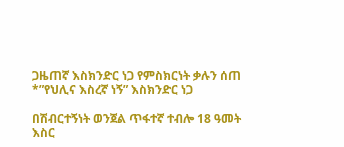ጋዜጠኛ እስክንድር ነጋ የምስክርነት ቃሉን ሰጠ
*”የህሊና እስረኛ ነኝ” እስክንድር ነጋ

በሽብርተኝነት ወንጀል ጥፋተኛ ተብሎ 18 ዓመት እስር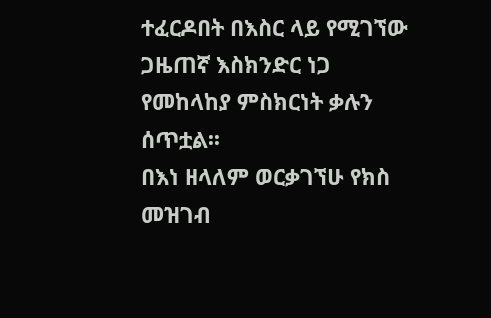ተፈርዶበት በእስር ላይ የሚገኘው ጋዜጠኛ እስክንድር ነጋ የመከላከያ ምስክርነት ቃሉን ሰጥቷል፡፡
በእነ ዘላለም ወርቃገኘሁ የክስ መዝገብ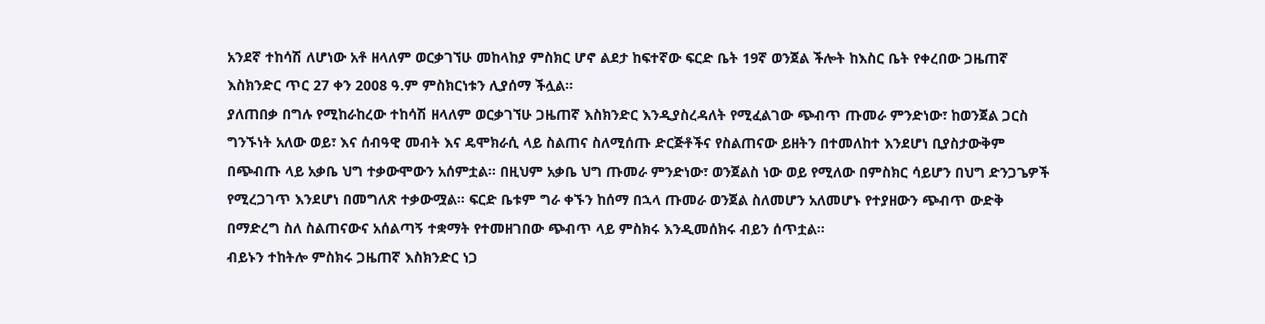አንደኛ ተከሳሽ ለሆነው አቶ ዘላለም ወርቃገኘሁ መከላከያ ምስክር ሆኖ ልደታ ከፍተኛው ፍርድ ቤት 19ኛ ወንጀል ችሎት ከእስር ቤት የቀረበው ጋዜጠኛ እስክንድር ጥር 27 ቀን 2008 ዓ.ም ምስክርነቱን ሊያሰማ ችሏል፡፡
ያለጠበቃ በግሉ የሚከራከረው ተከሳሽ ዘላለም ወርቃገኘሁ ጋዜጠኛ እስክንድር እንዲያስረዳለት የሚፈልገው ጭብጥ ጡመራ ምንድነው፣ ከወንጀል ጋርስ ግንኙነት አለው ወይ፣ እና ሰብዓዊ መብት እና ዴሞክራሲ ላይ ስልጠና ስለሚሰጡ ድርጅቶችና የስልጠናው ይዘትን በተመለከተ እንደሆነ ቢያስታውቅም በጭብጡ ላይ አቃቤ ህግ ተቃውሞውን አሰምቷል፡፡ በዚህም አቃቤ ህግ ጡመራ ምንድነው፣ ወንጀልስ ነው ወይ የሚለው በምስክር ሳይሆን በህግ ድንጋጌዎች የሚረጋገጥ እንደሆነ በመግለጽ ተቃውሟል፡፡ ፍርድ ቤቱም ግራ ቀኙን ከሰማ በኋላ ጡመራ ወንጀል ስለመሆን አለመሆኑ የተያዘውን ጭብጥ ውድቅ በማድረግ ስለ ስልጠናውና አሰልጣኝ ተቋማት የተመዘገበው ጭብጥ ላይ ምስክሩ እንዲመሰክሩ ብይን ሰጥቷል፡፡
ብይኑን ተከትሎ ምስክሩ ጋዜጠኛ እስክንድር ነጋ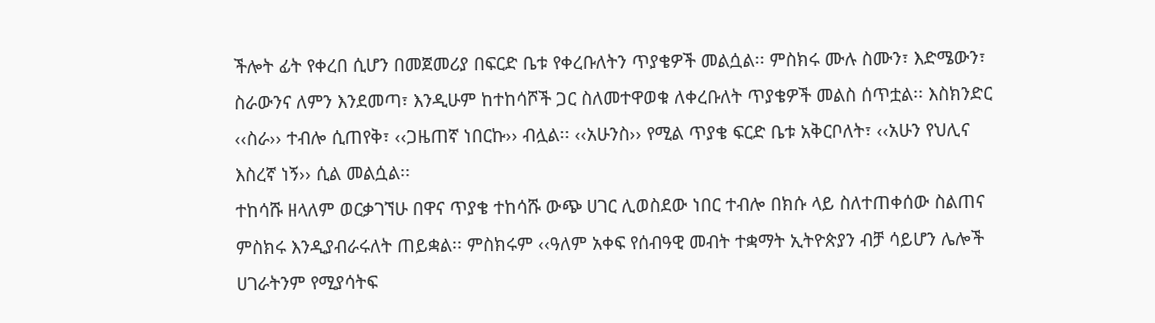ችሎት ፊት የቀረበ ሲሆን በመጀመሪያ በፍርድ ቤቱ የቀረቡለትን ጥያቄዎች መልሷል፡፡ ምስክሩ ሙሉ ስሙን፣ እድሜውን፣ ስራውንና ለምን እንደመጣ፣ እንዲሁም ከተከሳሾች ጋር ስለመተዋወቁ ለቀረቡለት ጥያቄዎች መልስ ሰጥቷል፡፡ እስክንድር ‹‹ስራ›› ተብሎ ሲጠየቅ፣ ‹‹ጋዜጠኛ ነበርኩ›› ብሏል፡፡ ‹‹አሁንስ›› የሚል ጥያቄ ፍርድ ቤቱ አቅርቦለት፣ ‹‹አሁን የህሊና እስረኛ ነኝ›› ሲል መልሷል፡፡
ተከሳሹ ዘላለም ወርቃገኘሁ በዋና ጥያቄ ተከሳሹ ውጭ ሀገር ሊወስደው ነበር ተብሎ በክሱ ላይ ስለተጠቀሰው ስልጠና ምስክሩ እንዲያብራሩለት ጠይቋል፡፡ ምስክሩም ‹‹ዓለም አቀፍ የሰብዓዊ መብት ተቋማት ኢትዮጵያን ብቻ ሳይሆን ሌሎች ሀገራትንም የሚያሳትፍ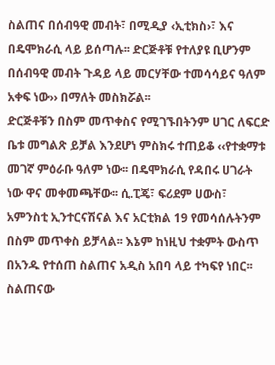ስልጠና በሰብዓዊ መብት፣ በሚዲያ ‹ኢቲክስ›፣ እና በዴሞክራሲ ላይ ይሰጣሉ፡፡ ድርጅቶቹ የተለያዩ ቢሆንም በሰብዓዊ መብት ጉዳይ ላይ መርሃቸው ተመሳሳይና ዓለም አቀፍ ነው›› በማለት መስክሯል፡፡
ድርጅቶቹን በስም መጥቀስና የሚገኙበትንም ሀገር ለፍርድ ቤቱ መግልጽ ይቻል እንደሆነ ምስክሩ ተጠይቆ ‹‹የተቋማቱ መገኛ ምዕራቡ ዓለም ነው፡፡ በዴሞክራሲ የዳበሩ ሀገራት ነው ዋና መቀመጫቸው፡፡ ሲ.ፒጄ፣ ፍሪደም ሀውስ፣ አምንስቲ ኢንተርናሽናል እና አርቲክል 19 የመሳሰሉትንም በስም መጥቀስ ይቻላል፡፡ እኔም ከነዚህ ተቋምት ውስጥ በአንዱ የተሰጠ ስልጠና አዲስ አበባ ላይ ተካፍየ ነበር፡፡ ስልጠናው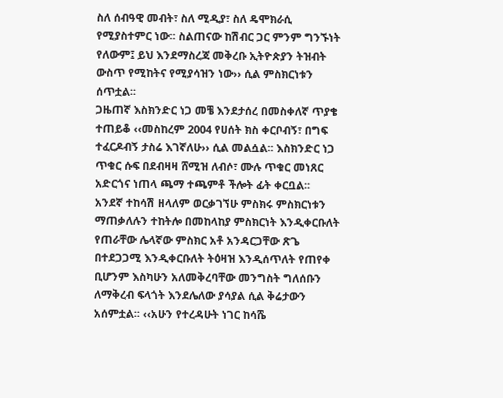ስለ ሰብዓዊ መብት፣ ስለ ሚዲያ፣ ስለ ዴሞክራሲ የሚያስተምር ነው፡፡ ስልጠናው ከሽብር ጋር ምንም ግንኙነት የለውም፤ ይህ እንደማስረጃ መቅረቡ ኢትዮጵያን ትዝብት ውስጥ የሚከትና የሚያሳዝን ነው›› ሲል ምስክርነቱን ሰጥቷል፡፡
ጋዜጠኛ እስክንድር ነጋ መቼ እንደታሰረ በመስቀለኛ ጥያቄ ተጠይቆ ‹‹መስከረም 2004 የሀሰት ክስ ቀርቦብኝ፣ በግፍ ተፈርዶብኝ ታስሬ እገኛለሁ›› ሲል መልሷል፡፡ እስክንድር ነጋ ጥቁር ሱፍ በደብዛዛ ሸሚዝ ለብሶ፣ ሙሉ ጥቁር መነጸር አድርጎና ነጠላ ጫማ ተጫምቶ ችሎት ፊት ቀርቧል፡፡
አንደኛ ተከሳሽ ዘላለም ወርቃገኘሁ ምስክሩ ምስክርነቱን ማጠቃለሉን ተከትሎ በመከላከያ ምስክርነት እንዲቀርቡለት የጠራቸው ሌላኛው ምስክር አቶ አንዳርጋቸው ጽጌ በተደጋጋሚ እንዲቀርቡለት ትዕዛዝ እንዲሰጥለት የጠየቀ ቢሆንም እስካሁን አለመቅረባቸው መንግስት ግለሰቡን ለማቅረብ ፍላጎት እንደሌለው ያሳያል ሲል ቅሬታውን አሰምቷል፡፡ ‹‹አሁን የተረዳሁት ነገር ከሳሼ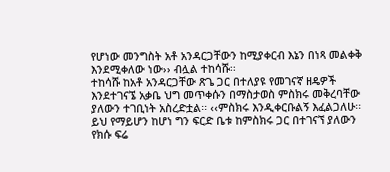የሆነው መንግስት አቶ አንዳርጋቸውን ከሚያቀርብ እኔን በነጻ መልቀቅ እንደሚቀለው ነው›› ብሏል ተከሳሹ፡፡
ተከሳሹ ከአቶ አንዳርጋቸው ጽጌ ጋር በተለያዩ የመገናኛ ዘዴዎች እንደተገናኜ አቃቤ ህግ መጥቀሱን በማስታወስ ምስክሩ መቅረባቸው ያለውን ተገቢነት አስረድቷል፡፡ ‹‹ምስክሩ እንዲቀርቡልኝ እፈልጋለሁ፡፡ ይህ የማይሆን ከሆነ ግን ፍርድ ቤቱ ከምስክሩ ጋር በተገናኘ ያለውን የክሱ ፍሬ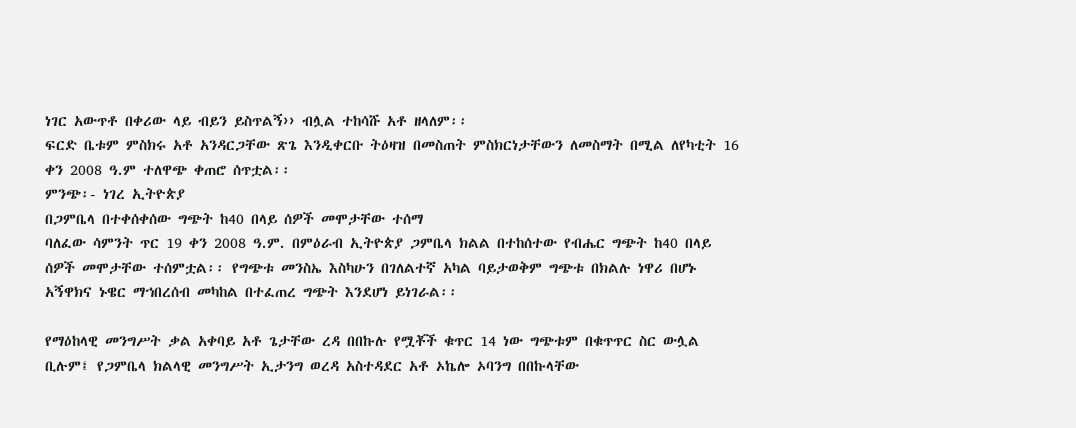ነገር አውጥቶ በቀሪው ላይ ብይን ይስጥልኝ›› ብሏል ተከሳሹ አቶ ዘላለም፡፡
ፍርድ ቤቱም ምስክሩ አቶ አንዳርጋቸው ጽጌ እንዲቀርቡ ትዕዛዝ በመስጠት ምስክርነታቸውን ለመስማት በሚል ለየካቲት 16 ቀን 2008 ዓ.ም ተለዋጭ ቀጠሮ ሰጥቷል፡፡
ምንጭ፡- ነገረ ኢትዮጵያ
በጋምቤላ በተቀሰቀሰው ግጭት ከ40 በላይ ሰዎች መሞታቸው ተሰማ
ባለፈው ሳምንት ጥር 19 ቀን 2008 ዓ.ም. በምዕራብ ኢትዮጵያ ጋምቤላ ክልል በተከሰተው የብሔር ግጭት ከ40 በላይ ሰዎች መሞታቸው ተሰምቷል፡፡ የግጭቱ መንስኤ እስካሁን በገለልተኛ አካል ባይታወቅም ግጭቱ በክልሉ ነዋሪ በሆኑ አኝዋክና ኑዌር ማኀበረሰብ መካከል በተፈጠረ ግጭት እንደሆነ ይነገራል፡፡

የማዕከላዊ መንግሥት ቃል አቀባይ አቶ ጌታቸው ረዳ በበኩሉ የሟቾች ቁጥር 14 ነው ግጭቱም በቁጥጥር ስር ውሏል ቢሉም፤ የጋምቤላ ክልላዊ መንግሥት ኢታንግ ወረዳ አስተዳደር አቶ ኦኬሎ ኦባንግ በበኩላቸው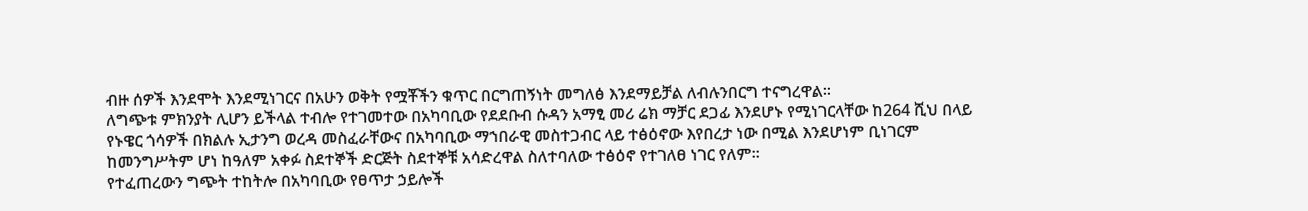ብዙ ሰዎች እንደሞት እንደሚነገርና በአሁን ወቅት የሟቾችን ቁጥር በርግጠኝነት መግለፅ እንደማይቻል ለብሉንበርግ ተናግረዋል፡፡
ለግጭቱ ምክንያት ሊሆን ይችላል ተብሎ የተገመተው በአካባቢው የደደቡብ ሱዳን አማፂ መሪ ሬክ ማቻር ደጋፊ እንደሆኑ የሚነገርላቸው ከ264 ሺህ በላይ የኑዌር ጎሳዎች በክልሉ ኢታንግ ወረዳ መስፈራቸውና በአካባቢው ማኀበራዊ መስተጋብር ላይ ተፅዕኖው እየበረታ ነው በሚል እንደሆነም ቢነገርም ከመንግሥትም ሆነ ከዓለም አቀፉ ስደተኞች ድርጅት ስደተኞቹ አሳድረዋል ስለተባለው ተፅዕኖ የተገለፀ ነገር የለም፡፡
የተፈጠረውን ግጭት ተከትሎ በአካባቢው የፀጥታ ኃይሎች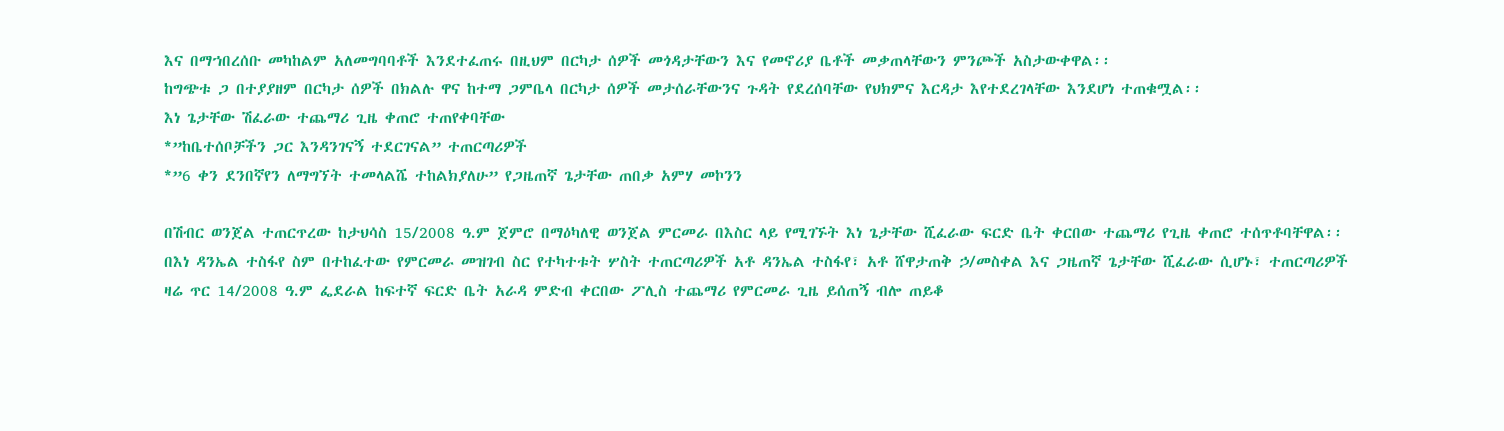እና በማኀበረሰቡ መካከልም አለመግባባቶች እንደተፈጠሩ በዚህም በርካታ ሰዎች መጎዳታቸውን እና የመኖሪያ ቤቶች መቃጠላቸውን ምንጮች አስታውቀዋል፡፡
ከግጭቱ ጋ በተያያዘም በርካታ ሰዎች በክልሉ ዋና ከተማ ጋምቤላ በርካታ ሰዎች መታሰራቸውንና ጉዳት የደረሰባቸው የህክምና እርዳታ እየተደረገላቸው እንደሆነ ተጠቁሟል፡፡
እነ ጌታቸው ሽፈራው ተጨማሪ ጊዜ ቀጠሮ ተጠየቀባቸው
*”ከቤተሰቦቻችን ጋር እንዳንገናኝ ተደርገናል” ተጠርጣሪዎች
*”6 ቀን ደንበኛየን ለማግኘት ተመላልሼ ተከልክያለሁ” የጋዜጠኛ ጌታቸው ጠበቃ አምሃ መኮንን

በሽብር ወንጀል ተጠርጥረው ከታህሳስ 15/2008 ዓ.ም ጀምሮ በማዕካለዊ ወንጀል ምርመራ በእስር ላይ የሚገኙት እነ ጌታቸው ሺፈራው ፍርድ ቤት ቀርበው ተጨማሪ የጊዜ ቀጠሮ ተሰጥቶባቸዋል፡፡
በእነ ዳንኤል ተስፋየ ስም በተከፈተው የምርመራ መዝገብ ስር የተካተቱት ሦስት ተጠርጣሪዎች አቶ ዳንኤል ተስፋየ፣ አቶ ሸዋታጠቅ ኃ/መስቀል እና ጋዜጠኛ ጌታቸው ሺፈራው ሲሆኑ፣ ተጠርጣሪዎች ዛሬ ጥር 14/2008 ዓ.ም ፌደራል ከፍተኛ ፍርድ ቤት አራዳ ምድብ ቀርበው ፖሊስ ተጨማሪ የምርመራ ጊዜ ይሰጠኝ ብሎ ጠይቆ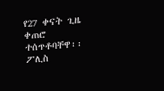የ27 ቀናት ጊዜ ቀጠሮ ተሰጥቶባቸዋ፡፡
ፖሊስ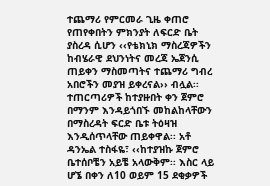ተጨማሪ የምርመራ ጊዜ ቀጠሮ የጠየቀበትን ምክንያት ለፍርድ ቤት ያስረዳ ሲሆን ‹‹የቴክኒክ ማስረጃዎችን ከብሄራዊ ደህንነትና መረጃ ኤጀንሲ ጠይቀን ማስመጣትና ተጨማሪ ግብረ አበሮችን መያዝ ይቀረናል›› ብሏል፡፡
ተጠርጣሪዎች ከተያዙበት ቀን ጀምሮ በማንም እንዳይጎበኙ መከልከላቸውን በማስረዳት ፍርድ ቤቱ ትዕዛዝ እንዲሰጥላቸው ጠይቀዋል፡፡ አቶ ዳንኤል ተስፋዬ፣ ‹‹ከተያዝኩ ጀምሮ ቤተሰቦቼን አይቼ አላውቅም፡፡ እስር ላይ ሆኜ በቀን ለ10 ወይም 15 ደቂቃዎች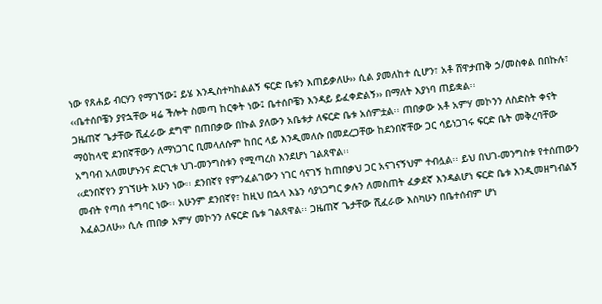ነው የጸሐይ ብርሃን የማገኘው፤ ይሄ እንዲስተካከልልኝ ፍርድ ቤቱን እጠይቃለሁ›› ሲል ያመለከተ ሲሆን፣ አቶ ሸዋታጠቅ ኃ/መስቀል በበኩሉ፣ ‹‹ቤተሰቦቼን ያየኋቸው ዛሬ ችሎት ስመጣ ከርቀት ነው፤ ቤተሰቦቼን እንዳይ ይፈቀድልኝ›› በማለት እያነባ ጠይቋል፡፡
ጋዜጠኛ ጌታቸው ሺፈራው ደግሞ በጠበቃው በኩል ያለውን አቤቱታ ለፍርድ ቤቱ አሰምቷል፡፡ ጠበቃው አቶ አምሃ መኮንን ለስድስት ቀናት ማዕከላዊ ደንበኛቸውን ለማነጋገር ቢመላለሱም ከበር ላይ እንዲመለሱ በመደረጋቸው ከደንበኛቸው ጋር ሳይነጋገሩ ፍርድ ቤት መቅረባቸው አግባብ አለመሆኑንና ድርጊቱ ህገ-መንግስቱን የሚጣረስ እንደሆነ ገልጸዋል፡፡
‹‹ደንበኛየን ያገኘሁት አሁን ነው፡፡ ደንበኛየ የምንፈልገውን ነገር ሳናገኝ ከጠበቃህ ጋር አናገናኝህም ተብሏል፡፡ ይህ በህገ-መንግስቱ የተሰጠውን መብት የጣሰ ተግባር ነው፡፡ አሁንም ደንበኛየ፣ ከዚህ በኋላ እኔን ሳያነጋግር ቃሉን ለመስጠት ፈቃደኛ እንዳልሆነ ፍርድ ቤቱ እንዲመዘግብልኝ እፈልጋለሁ›› ሲሉ ጠበቃ አምሃ መኮንን ለፍርድ ቤቱ ገልጸዋል፡፡ ጋዜጠኛ ጌታቸው ሺፈራው እስካሁን በቤተሰብም ሆነ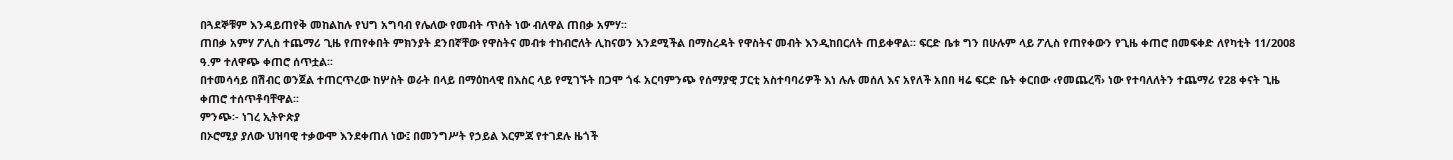በጓደኞቹም እንዳይጠየቅ መከልከሉ የህግ አግባብ የሌለው የመብት ጥሰት ነው ብለዋል ጠበቃ አምሃ፡፡
ጠበቃ አምሃ ፖሊስ ተጨማሪ ጊዜ የጠየቀበት ምክንያት ደንበኛቸው የዋስትና መብቱ ተከብሮለት ሊከናወን እንደሚችል በማስረዳት የዋስትና መብት እንዲከበርለት ጠይቀዋል፡፡ ፍርድ ቤቱ ግን በሁሉም ላይ ፖሊስ የጠየቀውን የጊዜ ቀጠሮ በመፍቀድ ለየካቲት 11/2008 ዓ.ም ተለዋጭ ቀጠሮ ሰጥቷል፡፡
በተመሳሳይ በሽብር ወንጀል ተጠርጥረው ከሦስት ወራት በላይ በማዕከላዊ በእስር ላይ የሚገኙት በጋሞ ጎፋ አርባምንጭ የሰማያዊ ፓርቲ አስተባባሪዎች እነ ሉሉ መሰለ እና አየለች አበበ ዛሬ ፍርድ ቤት ቀርበው ‹የመጨረሻ› ነው የተባለለትን ተጨማሪ የ28 ቀናት ጊዜ ቀጠሮ ተሰጥቶባቸዋል፡፡
ምንጭ፡- ነገረ ኢትዮጵያ
በኦሮሚያ ያለው ህዝባዊ ተቃውሞ እንደቀጠለ ነው፤ በመንግሥት የኃይል እርምጃ የተገደሉ ዜጎች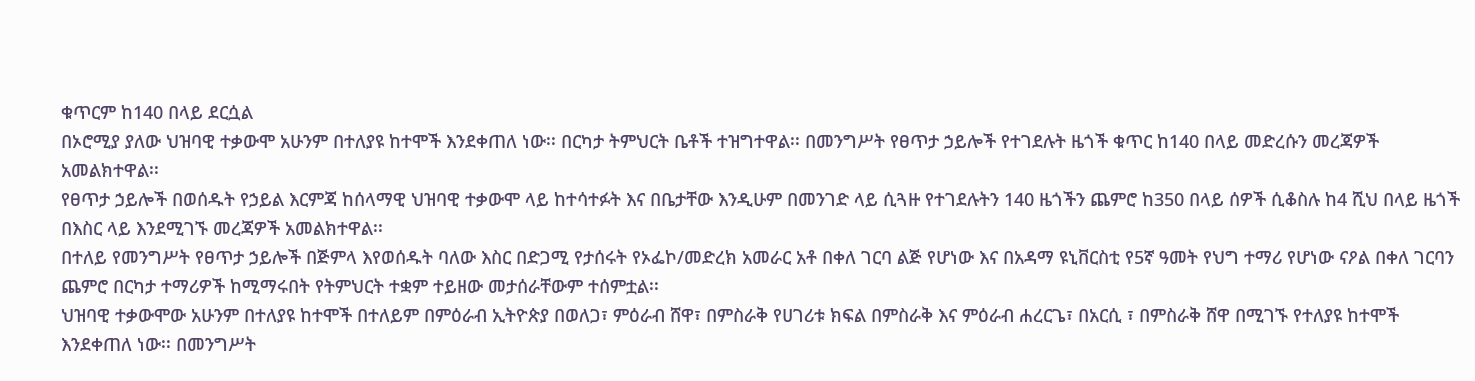ቁጥርም ከ140 በላይ ደርሷል
በኦሮሚያ ያለው ህዝባዊ ተቃውሞ አሁንም በተለያዩ ከተሞች እንደቀጠለ ነው፡፡ በርካታ ትምህርት ቤቶች ተዝግተዋል፡፡ በመንግሥት የፀጥታ ኃይሎች የተገደሉት ዜጎች ቁጥር ከ140 በላይ መድረሱን መረጃዎች አመልክተዋል፡፡
የፀጥታ ኃይሎች በወሰዱት የኃይል እርምጃ ከሰላማዊ ህዝባዊ ተቃውሞ ላይ ከተሳተፉት እና በቤታቸው እንዲሁም በመንገድ ላይ ሲጓዙ የተገደሉትን 140 ዜጎችን ጨምሮ ከ350 በላይ ሰዎች ሲቆስሉ ከ4 ሺህ በላይ ዜጎች በእስር ላይ እንደሚገኙ መረጃዎች አመልክተዋል፡፡
በተለይ የመንግሥት የፀጥታ ኃይሎች በጅምላ እየወሰዱት ባለው እስር በድጋሚ የታሰሩት የኦፌኮ/መድረክ አመራር አቶ በቀለ ገርባ ልጅ የሆነው እና በአዳማ ዩኒቨርስቲ የ5ኛ ዓመት የህግ ተማሪ የሆነው ናዖል በቀለ ገርባን ጨምሮ በርካታ ተማሪዎች ከሚማሩበት የትምህርት ተቋም ተይዘው መታሰራቸውም ተሰምቷል፡፡
ህዝባዊ ተቃውሞው አሁንም በተለያዩ ከተሞች በተለይም በምዕራብ ኢትዮጵያ በወለጋ፣ ምዕራብ ሸዋ፣ በምስራቅ የሀገሪቱ ክፍል በምስራቅ እና ምዕራብ ሐረርጌ፣ በአርሲ ፣ በምስራቅ ሸዋ በሚገኙ የተለያዩ ከተሞች እንደቀጠለ ነው፡፡ በመንግሥት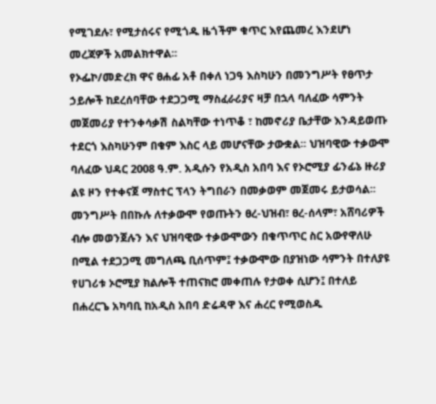የሚገደሉ፣ የሚታሰሩና የሚጎዱ ዜጎችም ቁጥር እየጨመረ እንደሆነ መረጃዎች አመልክተዋል፡፡
የኦፌኮ/መድረክ ዋና ፀሐፊ አቶ በቀለ ነጋዓ እስካሁን በመንግሥት የፀጥታ ኃይሎች ከደረሰባቸው ተደጋጋሚ ማስፈራሪያና ዛቻ በኋላ ባለፈው ሳምንት መጀመሪያ የተንቀሳቃሽ ስልካቸው ተነጥቆ ፣ ከመኖሪያ ቤታቸው እንዳይወጡ ተደርጎ እስካሁንም በቁም እስር ላይ መሆናቸው ታውቋል፡፡ ህዝባዊው ተቃውሞ ባለፈው ህዳር 2008 ዓ.ም. አዲሱን የአዲስ አበባ እና የኦሮሚያ ፊንፊኔ ዙሪያ ልዩ ዞን የተቀናጀ ማስተር ፕላን ትግበራን በመቃወም መጀመሩ ይታወሳል፡፡
መንግሥት በበኩሉ ለተቃውሞ የወጡትን ፀረ-ህዝብ፣ ፀረ-ሰላም፣ አሸባሪዎች ብሎ መወንጀሉን እና ህዝባዊው ተቃውሞውን በቁጥጥር ስር አውየዋለሁ በሚል ተደጋጋሚ መግለጫ ቢሰጥም፤ ተቃውሞው በያዝነው ሳምንት በተለያዩ የሀገሪቱ ኦሮሚያ ክልሎች ተጠናክሮ መቀጠሉ የታወቀ ሲሆን፤ በተለይ በሐረርጌ አካባቢ ከአዲስ አበባ ድሬዳዋ እና ሐረር የሚወስዱ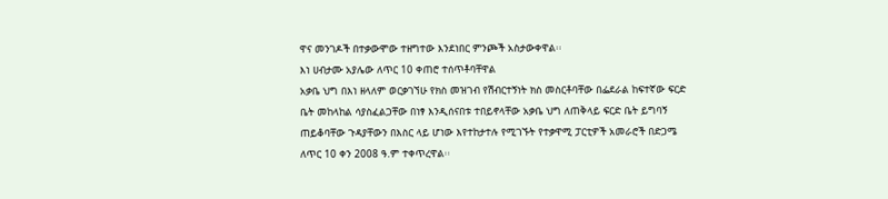ዋና መንገዶች በተቃውሞው ተዘግተው እንደነበር ምንጮች አስታውቀዋል፡፡
እነ ሀብታሙ አያሌው ለጥር 10 ቀጠሮ ተሰጥቶባቸዋል
አቃቤ ህግ በእነ ዘላለም ወርቃገኘሁ የክስ መዝገብ የሽብርተኝነት ክስ መስርቶባቸው በፌደራል ከፍተኛው ፍርድ ቤት መከላከል ሳያስፈልጋቸው በነፃ እንዲሰናበቱ ተበይኖላቸው አቃቤ ህግ ለጠቅላይ ፍርድ ቤት ይግባኝ ጠይቆባቸው ጉዳያቸውን በእስር ላይ ሆነው እየተከታተሉ የሚገኙት የተቃዋሚ ፓርቲዎች አመራሮች በድጋሜ ለጥር 10 ቀን 2008 ዓ.ም ተቀጥረዋል፡፡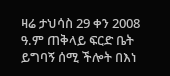ዛሬ ታህሳስ 29 ቀን 2008 ዓ.ም ጠቅላይ ፍርድ ቤት ይግባኝ ሰሚ ችሎት በእነ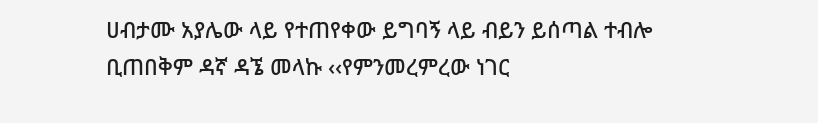ሀብታሙ አያሌው ላይ የተጠየቀው ይግባኝ ላይ ብይን ይሰጣል ተብሎ ቢጠበቅም ዳኛ ዳኜ መላኩ ‹‹የምንመረምረው ነገር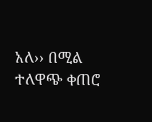አለ›› በሚል ተለዋጭ ቀጠሮ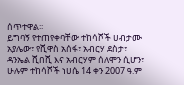ሰጥተዋል፡፡
ይግባኝ የተጠየቀባቸው ተከሳሾች ሀብታሙ አያሌው፣ የሺዋስ አሰፋ፣ አብርሃ ደስታ፣ ዳንኤል ሺበሺ እና አብርሃም ሰለሞን ሲሆን፣ ሁሉም ተከሳሾች ነሀሴ 14 ቀን 2007 ዓ.ም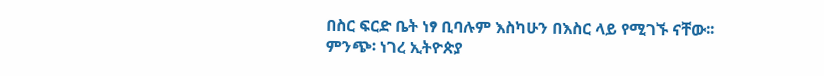በስር ፍርድ ቤት ነፃ ቢባሉም እስካሁን በእስር ላይ የሚገኙ ናቸው፡፡
ምንጭ፡ ነገረ ኢትዮጵያ